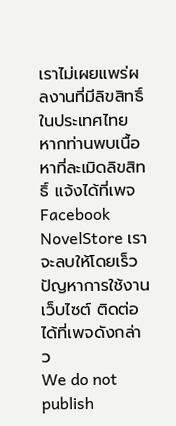เราไม่เผยแพร่ผลงานที่มีลิขสิทธิ์ในประเทศไทย หากท่านพบเนื้อหาที่ละเมิดลิขสิทธิ์ แจ้งได้ที่เพจ Facebook NovelStore เราจะลบให้โดยเร็ว
ปัญหาการใช้งานเว็บไซต์ ติดต่อได้ที่เพจดังกล่าว
We do not publish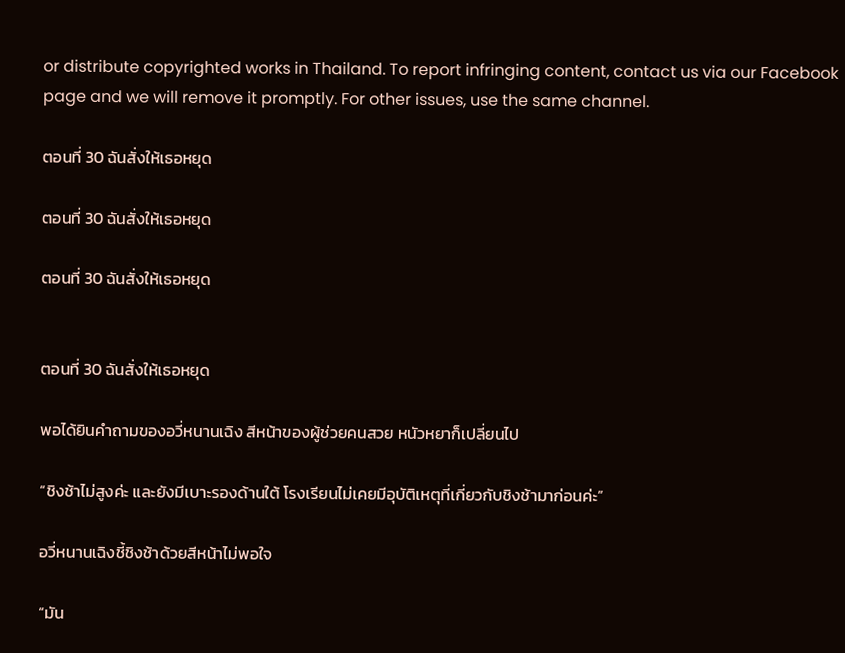or distribute copyrighted works in Thailand. To report infringing content, contact us via our Facebook page and we will remove it promptly. For other issues, use the same channel.

ตอนที่ 30 ฉันสั่งให้เธอหยุด

ตอนที่ 30 ฉันสั่งให้เธอหยุด

ตอนที่ 30 ฉันสั่งให้เธอหยุด


ตอนที่ 30 ฉันสั่งให้เธอหยุด

พอได้ยินคำถามของอวี่หนานเฉิง สีหน้าของผู้ช่วยคนสวย หนัวหยาก็เปลี่ยนไป

“ชิงช้าไม่สูงค่ะ และยังมีเบาะรองด้านใต้ โรงเรียนไม่เคยมีอุบัติเหตุที่เกี่ยวกับชิงช้ามาก่อนค่ะ”

อวี่หนานเฉิงชี้ชิงช้าด้วยสีหน้าไม่พอใจ

“มัน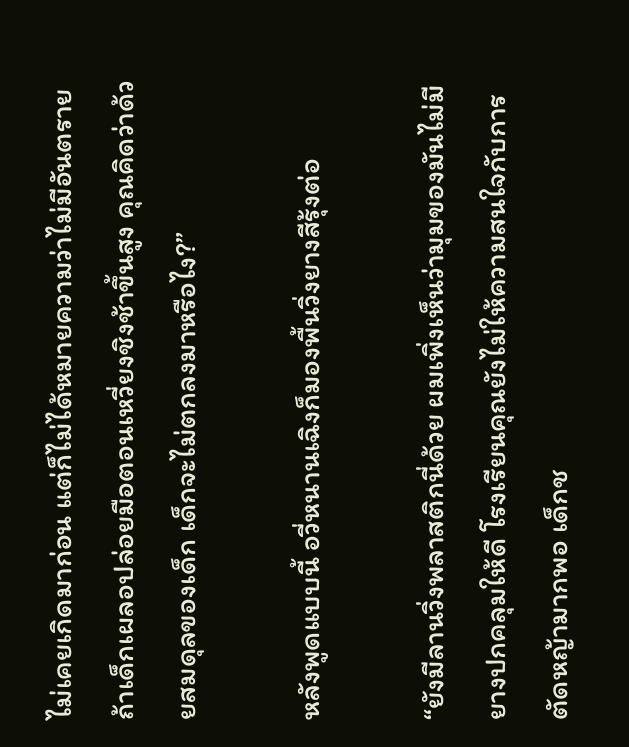ไม่เคยเกิดมาก่อน แต่ก็ไม่ได้หมายความว่าไม่มีอันตราย ถ้าเด็กเผลอปล่อยมือตอนเหวี่ยงชิงช้าขึ้นสูง คุณคิดว่าด้วยสมดุลของเด็ก เด็กจะไม่ตกลงมาหรือไง?”

หลังพูดแบบนี้ อวี่หนานเฉิงก็มองพื้นวิ่งยางสีรุ้งต่อ

“ยังมีลานวิ่งพลาสติกนี่ด้วย ผมเพิ่งเห็นว่ามุมของมันไม่มียางปกคลุมให้ดี โรงเรียนคุณยังไม่ให้ความสนใจกับการตัดหญ้ามากพอ เด็กช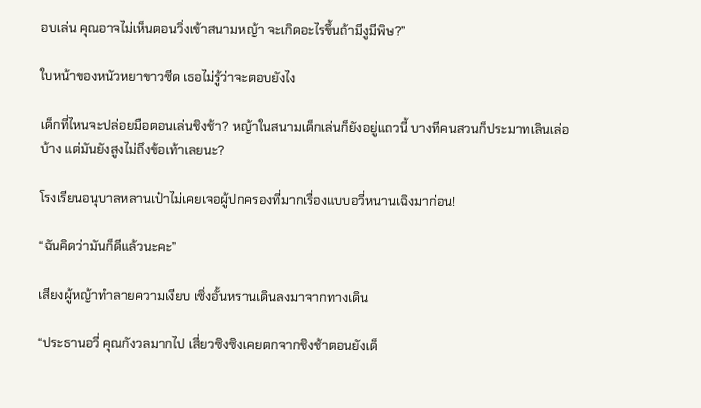อบเล่น คุณอาจไม่เห็นตอนวิ่งเข้าสนามหญ้า จะเกิดอะไรขึ้นถ้ามีงูมีพิษ?”

ใบหน้าของหนัวหยาขาวซีด เธอไม่รู้ว่าจะตอบยังไง

เด็กที่ไหนจะปล่อยมือตอนเล่นชิงช้า? หญ้าในสนามเด็กเล่นก็ยังอยู่แถวนี้ บางทีคนสวนก็ประมาทเลินเล่อบ้าง แต่มันยังสูงไม่ถึงข้อเท้าเลยนะ?

โรงเรียนอนุบาลหลานเป๋าไม่เคยเจอผู้ปกครองที่มากเรื่องแบบอวี่หนานเฉิงมาก่อน!

“ฉันคิดว่ามันก็ดีแล้วนะคะ”

เสียงผู้หญ้าทำลายความเงียบ เซิ่งอั้นหรานเดินลงมาจากทางเดิน

“ประธานอวี่ คุณกังวลมากไป เสี่ยวซิงซิงเคยตกจากชิงช้าตอนยังเด็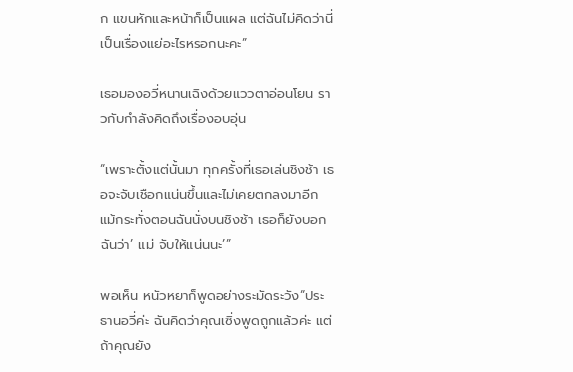ก แขนหักและหน้าก็เป็นแผล แต่ฉันไม่คิดว่านี่เป็นเรื่องแย่อะไรหรอกนะคะ”

เธอมองอวี่หนานเฉิงด้วยแววตาอ่อนโยน ราวกับกำลังคิดถึงเรื่องอบอุ่น

“เพราะตั้งแต่นั้นมา ทุกครั้งที่เธอเล่นชิงช้า เธอจะจับเชือกแน่นขึ้นและไม่เคยตกลงมาอีก แม้กระทั่งตอนฉันนั่งบนชิงช้า เธอก็ยังบอกฉันว่า’ แม่ จับให้แน่นนะ’”

พอเห็น หนัวหยาก็พูดอย่างระมัดระวัง“ประธานอวี่ค่ะ ฉันคิดว่าคุณเซิ่งพูดถูกแล้วค่ะ แต่ถ้าคุณยัง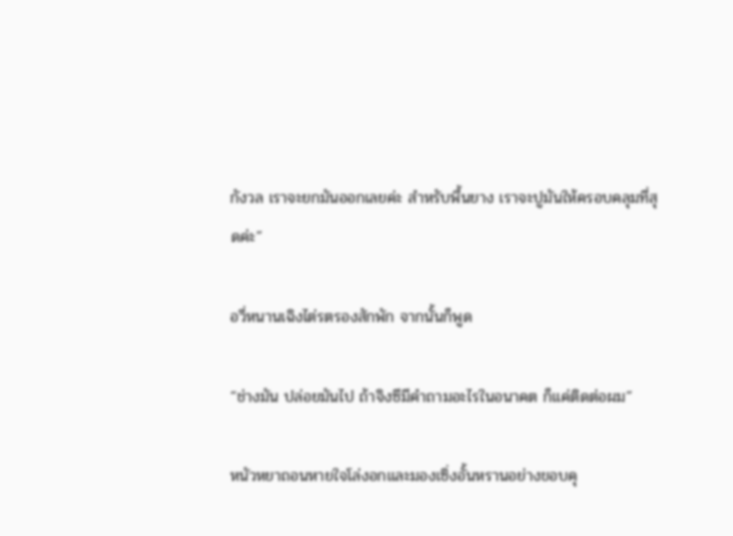กังวล เราจะยกมันออกเลยค่ะ สำหรับพื้นยาง เราจะปูมันให้ครอบคลุมที่สุดค่ะ”

อวี่หนานเฉิงไต่รตรองสักพัก จากนั้นก็พูด

“ช่างมัน ปล่อยมันไป ถ้าจิงซีมีคำถามอะไรในอนาคต ก็แค่ติดต่อผม”

หนัวหยาถอนหายใจโล่งอกและมองเซิ่งอั้นหรานอย่างขอบคุ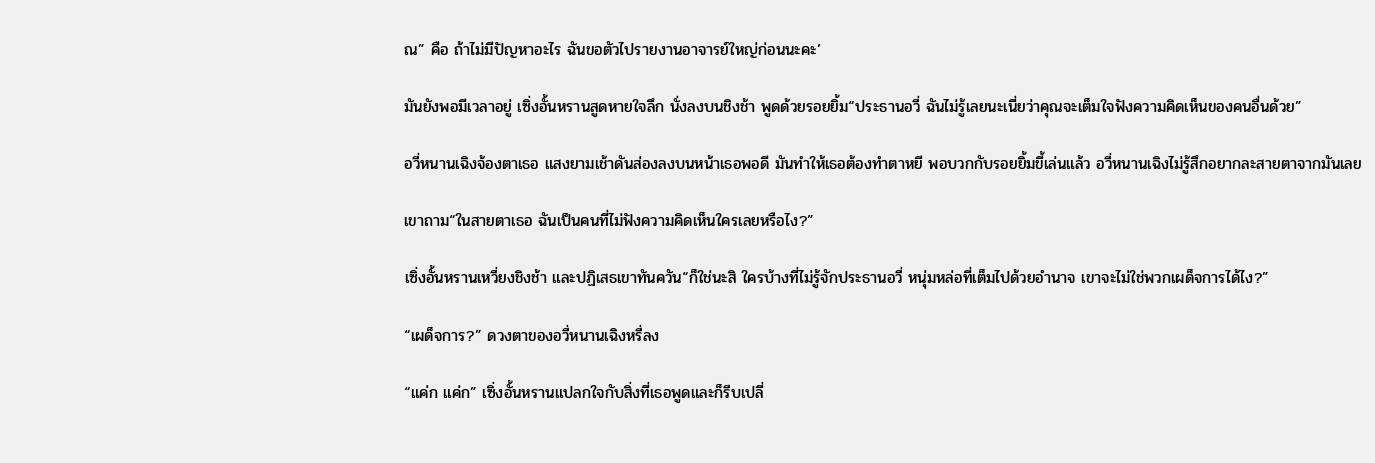ณ” คือ ถ้าไม่มีปัญหาอะไร ฉันขอตัวไปรายงานอาจารย์ใหญ่ก่อนนะคะ’

มันยังพอมีเวลาอยู่ เซิ่งอั้นหรานสูดหายใจลึก นั่งลงบนชิงช้า พูดด้วยรอยยิ้ม“ประธานอวี่ ฉันไม่รู้เลยนะเนี่ยว่าคุณจะเต็มใจฟังความคิดเห็นของคนอื่นด้วย”

อวี่หนานเฉิงจ้องตาเธอ แสงยามเช้าดันส่องลงบนหน้าเธอพอดี มันทำให้เธอต้องทำตาหยี พอบวกกับรอยยิ้มขี้เล่นแล้ว อวี่หนานเฉิงไม่รู้สึกอยากละสายตาจากมันเลย

เขาถาม“ในสายตาเธอ ฉันเป็นคนที่ไม่ฟังความคิดเห็นใครเลยหรือไง?”

เซิ่งอั้นหรานเหวี่ยงชิงช้า และปฏิเสธเขาทันควัน“ก็ใช่นะสิ ใครบ้างที่ไม่รู้จักประธานอวี่ หนุ่มหล่อที่เต็มไปด้วยอำนาจ เขาจะไม่ใช่พวกเผด็จการได้ไง?”

“เผด็จการ?” ดวงตาของอวี่หนานเฉิงหรี่ลง

“แค่ก แค่ก” เซิ่งอั้นหรานแปลกใจกับสิ่งที่เธอพูดและก็รีบเปลี่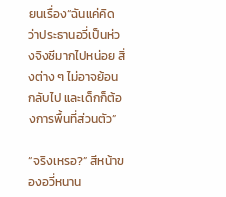ยนเรื่อง“ฉันแค่คิดว่าประธานอวี่เป็นห่วงจิงซีมากไปหน่อย สิ่งต่าง ๆ ไม่อาจย้อนกลับไป และเด็กก็ต้องการพื้นที่ส่วนตัว”

“จริงเหรอ?” สีหน้าของอวี่หนาน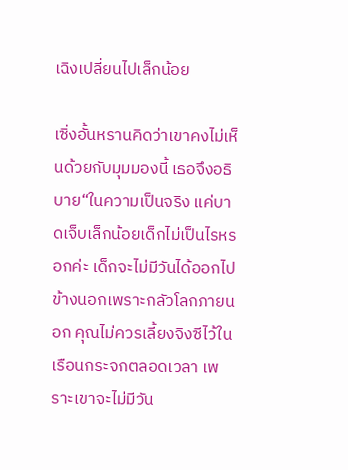เฉิงเปลี่ยนไปเล็กน้อย

เซิ่งอั้นหรานคิดว่าเขาคงไม่เห็นด้วยกับมุมมองนี้ เธอจึงอธิบาย“ในความเป็นจริง แค่บาดเจ็บเล็กน้อยเด็กไม่เป็นไรหรอกค่ะ เด็กจะไม่มีวันได้ออกไปข้างนอกเพราะกลัวโลกภายนอก คุณไม่ควรเลี้ยงจิงซีไว้ในเรือนกระจกตลอดเวลา เพราะเขาจะไม่มีวัน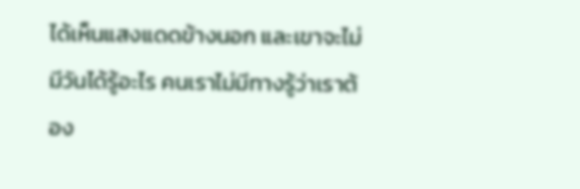ได้เห็นแสงแดดข้างนอก และเขาจะไม่มีวันได้รู้อะไร คนเราไม่มีทางรู้ว่าเราต้อง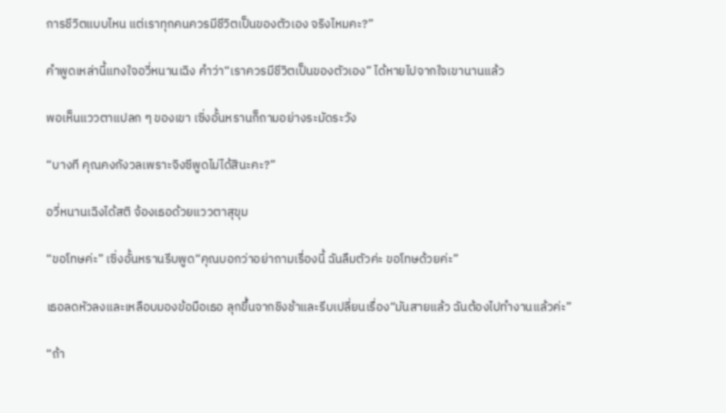การชีวิตแบบไหน แต่เราทุกคนควรมีชีวิตเป็นของตัวเอง จริงไหมคะ?”

คำพูดเหล่านี้แทงใจอวี่หนานเฉิง คำว่า“เราควรมีชีวิตเป็นของตัวเอง” ได้หายไปจากใจเขานานแล้ว

พอเห็นแววตาแปลก ๆ ของเขา เซิ่งอั้นหรานก็ถามอย่างระมัดระวัง

“บางที คุณคงกังวลเพราะจิงซีพูดไม่ได้สินะคะ?”

อวี่หนานเฉิงได้สติ จ้องเธอด้วยแววตาสุขุม

“ขอโทษค่ะ” เซิ่งอั้นหรานรีบพูด“คุณบอกว่าอย่าถามเรื่องนี้ ฉันลืมตัวค่ะ ขอโทษด้วยค่ะ”

เธอลดหัวลงและเหลือบมองข้อมือเธอ ลุกขึ้นจากชิงช้าและรีบเปลี่ยนเรื่อง“มันสายแล้ว ฉันต้องไปทำงานแล้วค่ะ”

“ถ้า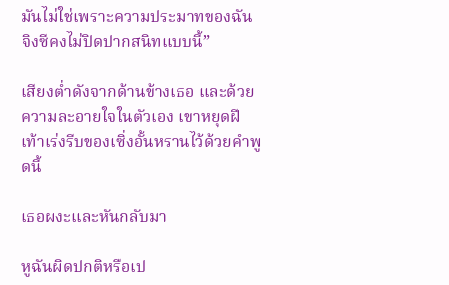มันไม่ใช่เพราะความประมาทของฉัน จิงซีคงไม่ปิดปากสนิทแบบนี้”

เสียงต่ำดังจากด้านข้างเธอ และด้วยความละอายใจในตัวเอง เขาหยุดฝีเท้าเร่งรีบของเซิ่งอั้นหรานไว้ด้วยคำพูดนี้

เธอผงะและหันกลับมา

หูฉันผิดปกติหรือเป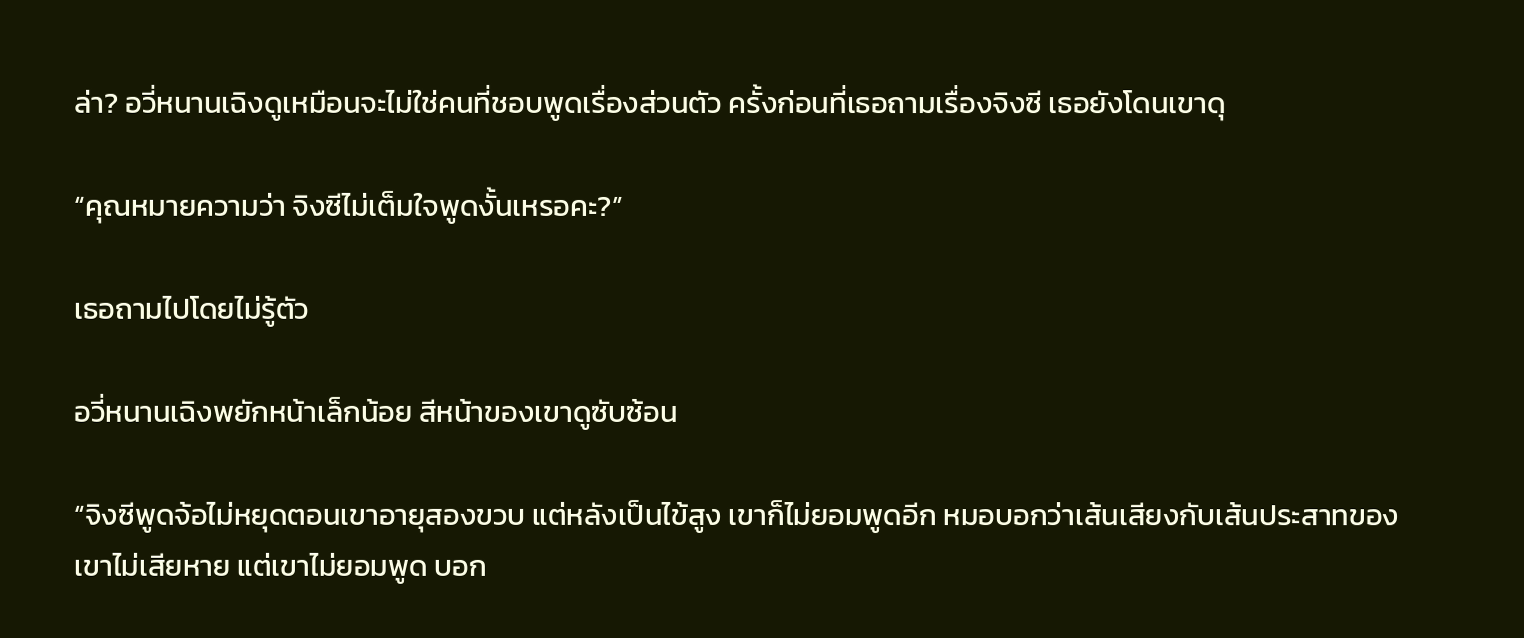ล่า? อวี่หนานเฉิงดูเหมือนจะไม่ใช่คนที่ชอบพูดเรื่องส่วนตัว ครั้งก่อนที่เธอถามเรื่องจิงซี เธอยังโดนเขาดุ

“คุณหมายความว่า จิงซีไม่เต็มใจพูดงั้นเหรอคะ?”

เธอถามไปโดยไม่รู้ตัว

อวี่หนานเฉิงพยักหน้าเล็กน้อย สีหน้าของเขาดูซับซ้อน

“จิงซีพูดจ้อไม่หยุดตอนเขาอายุสองขวบ แต่หลังเป็นไข้สูง เขาก็ไม่ยอมพูดอีก หมอบอกว่าเส้นเสียงกับเส้นประสาทของเขาไม่เสียหาย แต่เขาไม่ยอมพูด บอก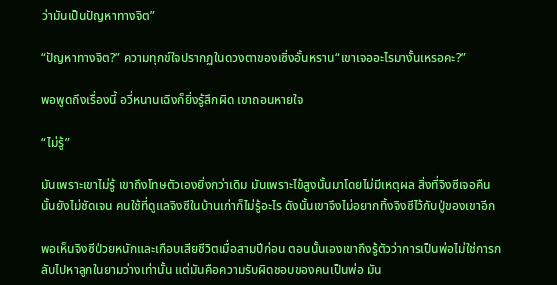ว่ามันเป็นปัญหาทางจิต”

“ปัญหาทางจิต?” ความทุกข์ใจปรากฏในดวงตาของเซิ่งอั้นหราน“เขาเจออะไรมางั้นเหรอคะ?”

พอพูดถึงเรื่องนี้ อวี่หนานเฉิงก็ยิ่งรู้สึกผิด เขาถอนหายใจ

“ไม่รู้”

มันเพราะเขาไม่รู้ เขาถึงโทษตัวเองยิ่งกว่าเดิม มันเพราะไข้สูงนั้นมาโดยไม่มีเหตุผล สิ่งที่จิงซีเจอคืนนั้นยังไม่ชัดเจน คนใช้ที่ดูแลจิงซีในบ้านเก่าก็ไม่รู้อะไร ดังนั้นเขาจึงไม่อยากทิ้งจิงซีไว้กับปู่ของเขาอีก

พอเห็นจิงซีป่วยหนักและเกือบเสียชีวิตเมื่อสามปีก่อน ตอนนั้นเองเขาถึงรู้ตัวว่าการเป็นพ่อไม่ใช่การกลับไปหาลูกในยามว่างเท่านั้น แต่มันคือความรับผิดชอบของคนเป็นพ่อ มัน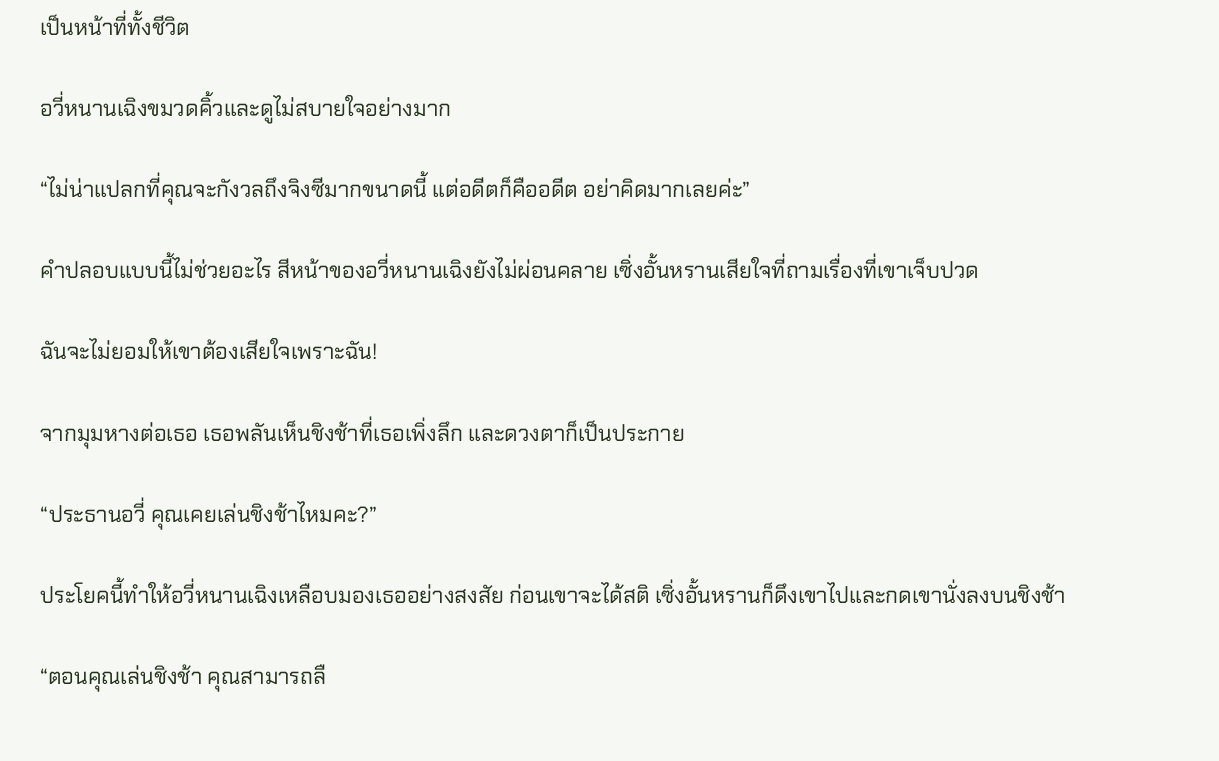เป็นหน้าที่ทั้งชีวิต

อวี่หนานเฉิงขมวดคิ้วและดูไม่สบายใจอย่างมาก

“ไม่น่าแปลกที่คุณจะกังวลถึงจิงซีมากขนาดนี้ แต่อดีตก็คืออดีต อย่าคิดมากเลยค่ะ”

คำปลอบแบบนี้ไม่ช่วยอะไร สีหน้าของอวี่หนานเฉิงยังไม่ผ่อนคลาย เซิ่งอั้นหรานเสียใจที่ถามเรื่องที่เขาเจ็บปวด

ฉันจะไม่ยอมให้เขาต้องเสียใจเพราะฉัน!

จากมุมหางต่อเธอ เธอพลันเห็นชิงช้าที่เธอเพิ่งลึก และดวงตาก็เป็นประกาย

“ประธานอวี่ คุณเคยเล่นชิงช้าไหมคะ?”

ประโยคนี้ทำให้อวี่หนานเฉิงเหลือบมองเธออย่างสงสัย ก่อนเขาจะได้สติ เซิ่งอั้นหรานก็ดึงเขาไปและกดเขานั่งลงบนชิงช้า

“ตอนคุณเล่นชิงช้า คุณสามารถลื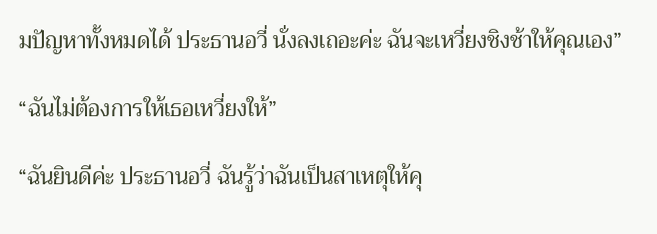มปัญหาทั้งหมดได้ ประธานอวี่ นั่งลงเถอะค่ะ ฉันจะเหวี่ยงชิงช้าให้คุณเอง”

“ฉันไม่ต้องการให้เธอเหวี่ยงให้”

“ฉันยินดีค่ะ ประธานอวี่ ฉันรู้ว่าฉันเป็นสาเหตุให้คุ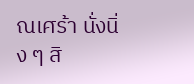ณเศร้า นั่งนิ่ง ๆ สิ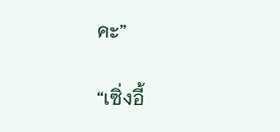คะ”

“เซิ่งอี้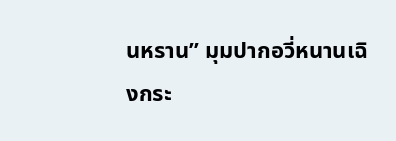นหราน” มุมปากอวี่หนานเฉิงกระ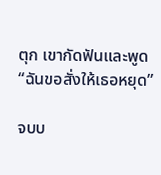ตุก เขากัดฟันและพูด“ฉันขอสั่งให้เธอหยุด”

จบบ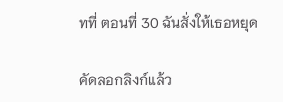ทที่ ตอนที่ 30 ฉันสั่งให้เธอหยุด

คัดลอกลิงก์แล้ว